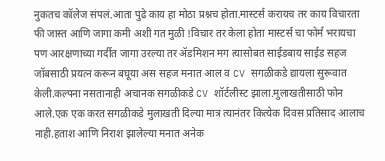नुकतच कॉलेज संपलं.आता पुढे काय हा मोठा प्रश्नच होता.मास्टर्स करायच तर काय विचारता फी जास्त आणि जागा कमी अशी गत मुळी !विचार तर केला होता मास्टर्स चा फोर्म भरायचा पण आरक्षणाच्या गर्दीत जागा उरल्या तर ॲडमिशन मग त्यासोबत साईडबाय साईड सहज जॉबसाठी प्रयत्न करून बघूया अस सहज मनात आल व CV सगळीकडे द्यायला सुरूवात केली.कल्पना नसतानाही अचानक सगळीकडे CV शॉर्टलीस्ट झाला.मुलाखतीसाठी फोन आले.एक एक करत सगळीकडे मुलाखती दिल्या मात्र त्यानंतर कित्येक दिवस प्रतिसाद आलाच नाही.हताश आणि निराश झालेल्या मनात अनेक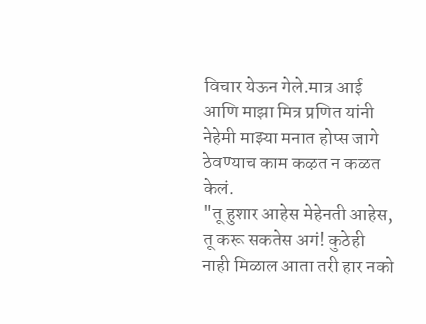विचार येऊन गेले.मात्र आई आणि माझा मित्र प्रणित यांनी नेहेमी माझ्या मनात होप्स जागे ठेवण्याच काम कऴत न कळत केलं.
"तू हुशार आहेस मेहेनती आहेस, तू करू सकतेस अगं! कुठेही नाही मिळाल आता तरी हार नको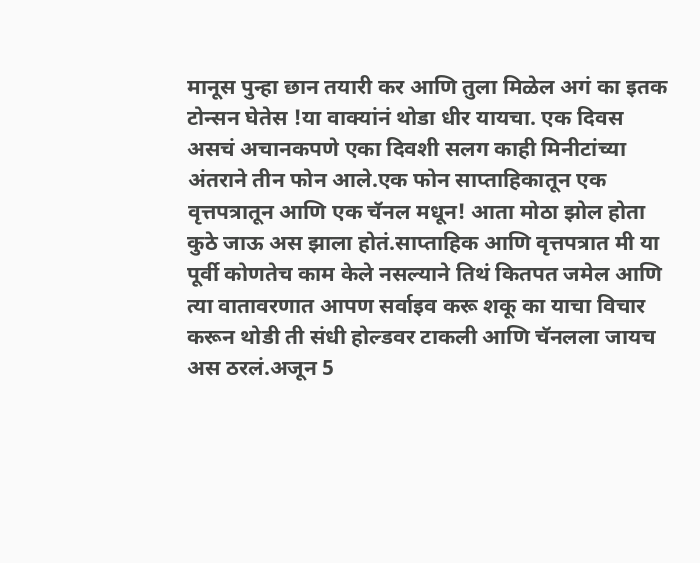मानूस पुन्हा छान तयारी कर आणि तुला मिळेल अगं का इतक टोन्सन घेतेस !या वाक्यांनं थोडा धीर यायचा. एक दिवस असचं अचानकपणे एका दिवशी सलग काही मिनीटांच्या अंतराने तीन फोन आले.एक फोन साप्ताहिकातून एक वृत्तपत्रातून आणि एक चॅनल मधून! आता मोठा झोल होता कुठे जाऊ अस झाला होतं.साप्ताहिक आणि वृत्तपत्रात मी या पूर्वी कोणतेच काम केले नसल्याने तिथं कितपत जमेल आणि त्या वातावरणात आपण सर्वाइव करू शकू का याचा विचार करून थोडी ती संधी होल्डवर टाकली आणि चॅनलला जायच अस ठरलं.अजून 5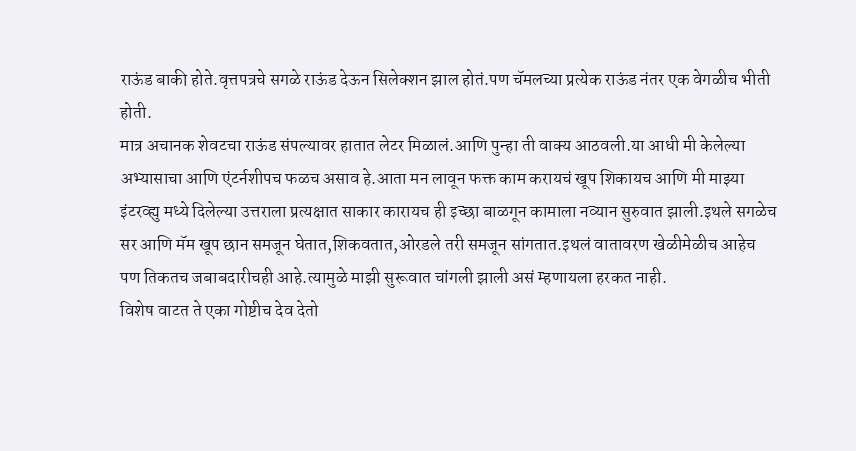राऊंड बाकी होते.वृत्तपत्रचे सगळे राऊंड देऊन सिलेक्शन झाल होतं.पण चॅमलच्या प्रत्येक राऊंड नंतर एक वेगळीच भीती होती.
मात्र अचानक शेवटचा राऊंड संपल्यावर हातात लेटर मिळालं.आणि पुन्हा ती वाक्य आठवली.या आधी मी केलेल्या अभ्यासाचा आणि एंटर्नशीपच फळच असाव हे.आता मन लावून फक्त काम करायचं खूप शिकायच आणि मी माझ्या इंटरव्ह्यु मध्ये दिलेल्या उत्तराला प्रत्यक्षात साकार कारायच ही इच्छा बाळगून कामाला नव्यान सुरुवात झाली.इथले सगळेच सर आणि मॅम खूप छान समजून घेतात,शिकवतात,ओरडले तरी समजून सांगतात.इथलं वातावरण खेळीमेळीच आहेच पण तिकतच जबाबदारीचही आहे.त्यामुळे माझी सुरूवात चांगली झाली असं म्हणायला हरकत नाही.
विशेष वाटत ते एका गोष्टीच देव देतो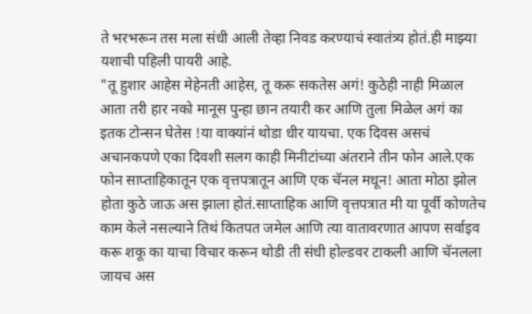ते भरभरून तस मला संधी आली तेव्हा निवड करण्याचं स्वातंत्र्य होतं.ही माझ्या यशाची पहिली पायरी आहे.
"तू हुशार आहेस मेहेनती आहेस, तू करू सकतेस अगं! कुठेही नाही मिळाल आता तरी हार नको मानूस पुन्हा छान तयारी कर आणि तुला मिळेल अगं का इतक टोन्सन घेतेस !या वाक्यांनं थोडा धीर यायचा. एक दिवस असचं अचानकपणे एका दिवशी सलग काही मिनीटांच्या अंतराने तीन फोन आले.एक फोन साप्ताहिकातून एक वृत्तपत्रातून आणि एक चॅनल मधून! आता मोठा झोल होता कुठे जाऊ अस झाला होतं.साप्ताहिक आणि वृत्तपत्रात मी या पूर्वी कोणतेच काम केले नसल्याने तिथं कितपत जमेल आणि त्या वातावरणात आपण सर्वाइव करू शकू का याचा विचार करून थोडी ती संधी होल्डवर टाकली आणि चॅनलला जायच अस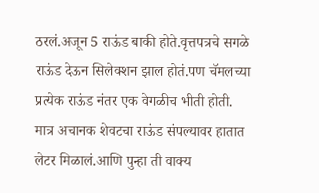ठरलं.अजून 5 राऊंड बाकी होते.वृत्तपत्रचे सगळे राऊंड देऊन सिलेक्शन झाल होतं.पण चॅमलच्या प्रत्येक राऊंड नंतर एक वेगळीच भीती होती.
मात्र अचानक शेवटचा राऊंड संपल्यावर हातात लेटर मिळालं.आणि पुन्हा ती वाक्य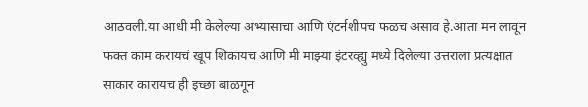आठवली.या आधी मी केलेल्या अभ्यासाचा आणि एंटर्नशीपच फळच असाव हे.आता मन लावून फक्त काम करायचं खूप शिकायच आणि मी माझ्या इंटरव्ह्यु मध्ये दिलेल्या उत्तराला प्रत्यक्षात साकार कारायच ही इच्छा बाळगून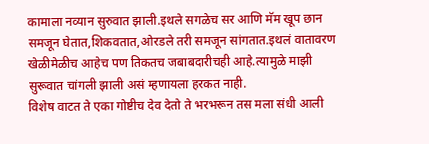कामाला नव्यान सुरुवात झाली.इथले सगळेच सर आणि मॅम खूप छान समजून घेतात,शिकवतात,ओरडले तरी समजून सांगतात.इथलं वातावरण खेळीमेळीच आहेच पण तिकतच जबाबदारीचही आहे.त्यामुळे माझी सुरूवात चांगली झाली असं म्हणायला हरकत नाही.
विशेष वाटत ते एका गोष्टीच देव देतो ते भरभरून तस मला संधी आली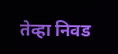तेव्हा निवड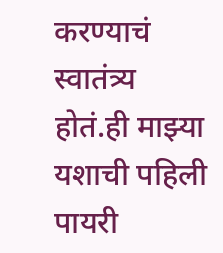करण्याचं स्वातंत्र्य होतं.ही माझ्या यशाची पहिली पायरी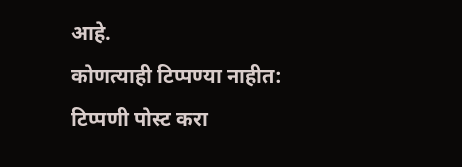आहे.
कोणत्याही टिप्पण्या नाहीत:
टिप्पणी पोस्ट करा